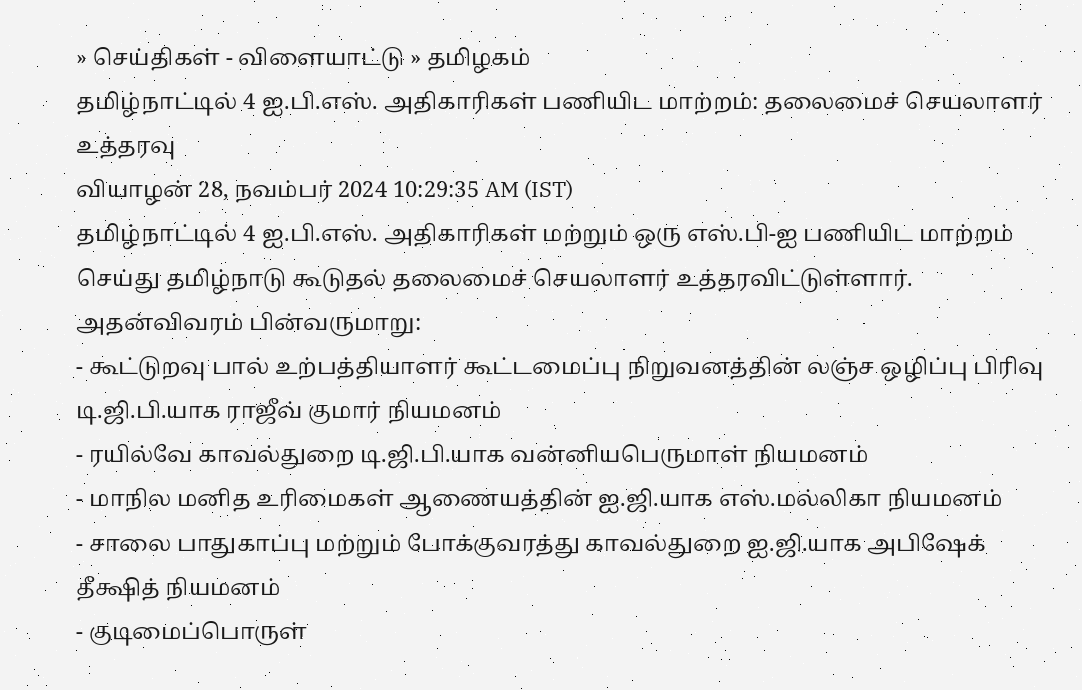» செய்திகள் - விளையாட்டு » தமிழகம்
தமிழ்நாட்டில் 4 ஐ.பி.எஸ். அதிகாரிகள் பணியிட மாற்றம்: தலைமைச் செயலாளர் உத்தரவு
வியாழன் 28, நவம்பர் 2024 10:29:35 AM (IST)
தமிழ்நாட்டில் 4 ஐ.பி.எஸ். அதிகாரிகள் மற்றும் ஒரு எஸ்.பி-ஐ பணியிட மாற்றம் செய்து தமிழ்நாடு கூடுதல் தலைமைச் செயலாளர் உத்தரவிட்டுள்ளார்.
அதன்விவரம் பின்வருமாறு:
- கூட்டுறவு பால் உற்பத்தியாளர் கூட்டமைப்பு நிறுவனத்தின் லஞ்ச ஒழிப்பு பிரிவு டி.ஜி.பி.யாக ராஜீவ் குமார் நியமனம்
- ரயில்வே காவல்துறை டி.ஜி.பி.யாக வன்னியபெருமாள் நியமனம்
- மாநில மனித உரிமைகள் ஆணையத்தின் ஐ.ஜி.யாக எஸ்.மல்லிகா நியமனம்
- சாலை பாதுகாப்பு மற்றும் போக்குவரத்து காவல்துறை ஐ.ஜி.யாக அபிஷேக் தீக்ஷித் நியமனம்
- குடிமைப்பொருள்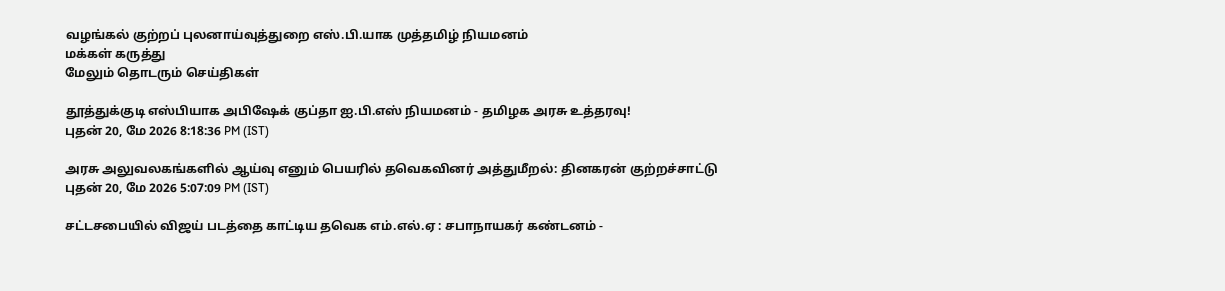வழங்கல் குற்றப் புலனாய்வுத்துறை எஸ்.பி.யாக முத்தமிழ் நியமனம்
மக்கள் கருத்து
மேலும் தொடரும் செய்திகள்

தூத்துக்குடி எஸ்பியாக அபிஷேக் குப்தா ஐ.பி.எஸ் நியமனம் - தமிழக அரசு உத்தரவு!
புதன் 20, மே 2026 8:18:36 PM (IST)

அரசு அலுவலகங்களில் ஆய்வு எனும் பெயரில் தவெகவினர் அத்துமீறல்: தினகரன் குற்றச்சாட்டு
புதன் 20, மே 2026 5:07:09 PM (IST)

சட்டசபையில் விஜய் படத்தை காட்டிய தவெக எம்.எல்.ஏ : சபாநாயகர் கண்டனம் -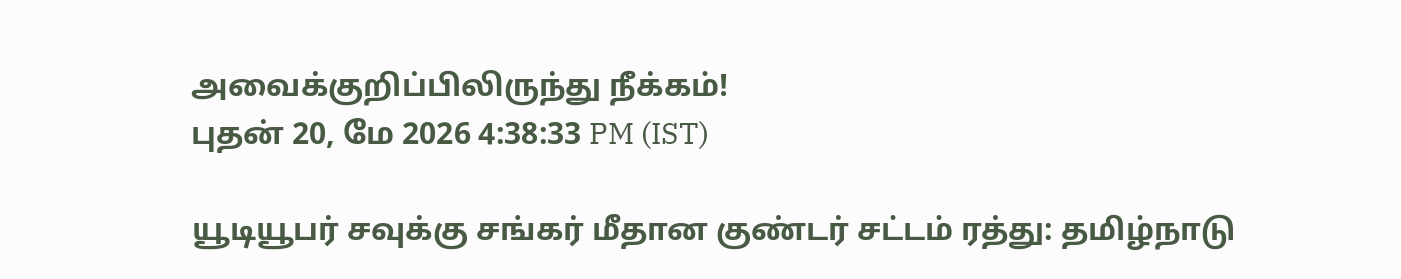அவைக்குறிப்பிலிருந்து நீக்கம்!
புதன் 20, மே 2026 4:38:33 PM (IST)

யூடியூபர் சவுக்கு சங்கர் மீதான குண்டர் சட்டம் ரத்து: தமிழ்நாடு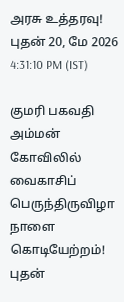அரசு உத்தரவு!
புதன் 20, மே 2026 4:31:10 PM (IST)

குமரி பகவதி அம்மன் கோவிலில் வைகாசிப் பெருந்திருவிழா நாளை கொடியேற்றம்!
புதன்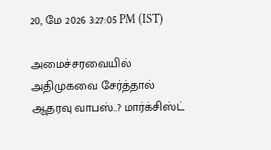20, மே 2026 3:27:05 PM (IST)

அமைச்சரவையில் அதிமுகவை சேர்த்தால் ஆதரவு வாபஸ்..? மார்க்சிஸ்ட்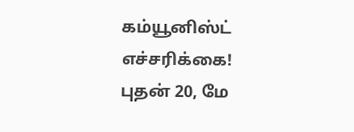கம்யூனிஸ்ட் எச்சரிக்கை!
புதன் 20, மே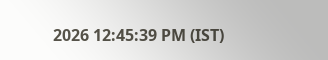2026 12:45:39 PM (IST)